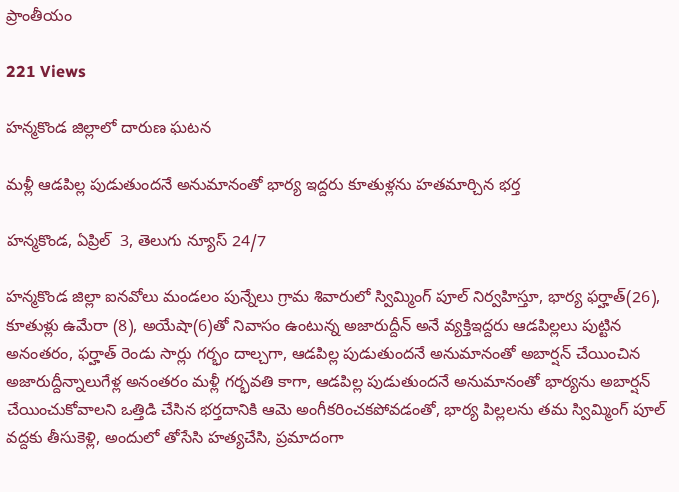ప్రాంతీయం

221 Views

హన్మకొండ జిల్లాలో దారుణ ఘటన

మళ్లీ ఆడపిల్ల పుడుతుందనే అనుమానంతో భార్య ఇద్దరు కూతుళ్లను హతమార్చిన భర్త

హన్మకొండ, ఏప్రిల్  3, తెలుగు న్యూస్ 24/7

హన్మకొండ జిల్లా ఐనవోలు మండలం పున్నేలు గ్రామ శివారులో స్విమ్మింగ్ పూల్ నిర్వహిస్తూ, భార్య ఫర్హాత్(26), కూతుళ్లు ఉమేరా (8), అయేషా(6)తో నివాసం ఉంటున్న అజారుద్దీన్ అనే వ్యక్తిఇద్దరు ఆడపిల్లలు పుట్టిన అనంతరం, ఫర్హాత్ రెండు సార్లు గర్భం దాల్చగా, ఆడపిల్ల పుడుతుందనే అనుమానంతో అబార్షన్ చేయించిన అజారుద్దీన్నాలుగేళ్ల అనంతరం మళ్లీ గర్భవతి కాగా, ఆడపిల్ల పుడుతుందనే అనుమానంతో భార్యను అబార్షన్ చేయించుకోవాలని ఒత్తిడి చేసిన భర్తదానికి ఆమె అంగీకరించకపోవడంతో, భార్య పిల్లలను తమ స్విమ్మింగ్ పూల్ వద్దకు తీసుకెళ్లి, అందులో తోసేసి హత్యచేసి, ప్రమాదంగా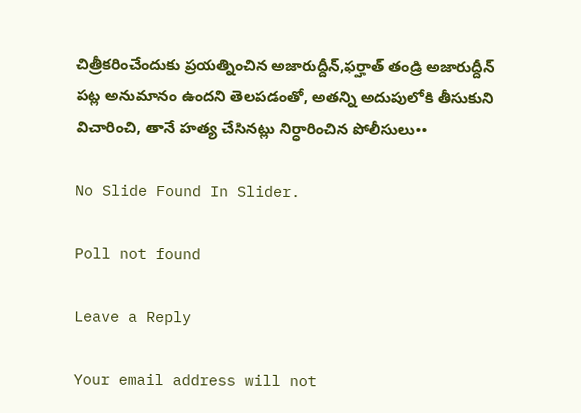చిత్రీకరించేందుకు ప్రయత్నించిన అజారుద్దీన్,ఫర్హాత్ తండ్రి అజారుద్దీన్ పట్ల అనుమానం ఉందని తెలపడంతో, అతన్ని అదుపులోకి తీసుకుని విచారించి, తానే హత్య చేసినట్లు నిర్ధారించిన పోలీసులు••

No Slide Found In Slider.

Poll not found

Leave a Reply

Your email address will not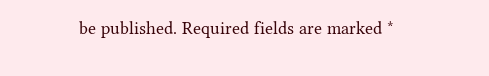be published. Required fields are marked *